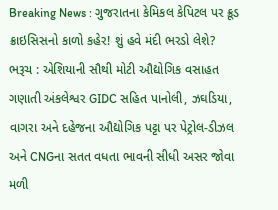Breaking News : ગુજરાતના કેમિકલ કેપિટલ પર ક્રૂડ ક્રાઇસિસનો કાળો કહેર! શું હવે મંદી ભરડો લેશે?
ભરૂચ : એશિયાની સૌથી મોટી ઔદ્યોગિક વસાહત ગણાતી અંકલેશ્વર GIDC સહિત પાનોલી, ઝઘડિયા, વાગરા અને દહેજના ઔદ્યોગિક પટ્ટા પર પેટ્રોલ-ડીઝલ અને CNGના સતત વધતા ભાવની સીધી અસર જોવા મળી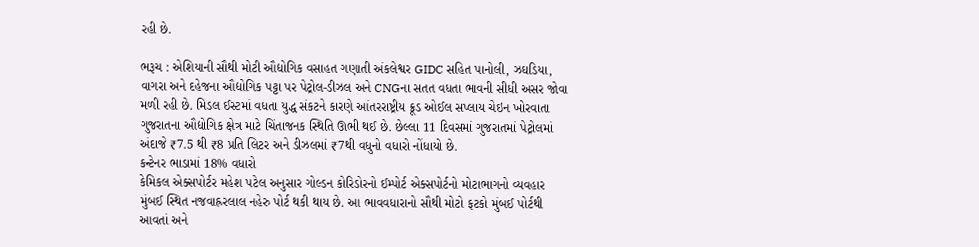રહી છે.

ભરૂચ : એશિયાની સૌથી મોટી ઔદ્યોગિક વસાહત ગણાતી અંકલેશ્વર GIDC સહિત પાનોલી, ઝઘડિયા, વાગરા અને દહેજના ઔદ્યોગિક પટ્ટા પર પેટ્રોલ-ડીઝલ અને CNGના સતત વધતા ભાવની સીધી અસર જોવા મળી રહી છે. મિડલ ઈસ્ટમાં વધતા યુદ્ધ સંકટને કારણે આંતરરાષ્ટ્રીય ક્રૂડ ઓઈલ સપ્લાય ચેઇન ખોરવાતા ગુજરાતના ઔદ્યોગિક ક્ષેત્ર માટે ચિંતાજનક સ્થિતિ ઊભી થઈ છે. છેલ્લા 11 દિવસમાં ગુજરાતમાં પેટ્રોલમાં અંદાજે ₹7.5 થી ₹8 પ્રતિ લિટર અને ડીઝલમાં ₹7થી વધુનો વધારો નોંધાયો છે.
કન્ટેનર ભાડામાં 18% વધારો
કેમિકલ એક્સપોર્ટર મહેશ પટેલ અનુસાર ગોલ્ડન કોરિડોરનો ઈમ્પોર્ટ એક્સપોર્ટનો મોટાભાગનો વ્યવહાર મુંબઈ સ્થિત નજવાહ્રરલાલ નહેરુ પોર્ટ થકી થાય છે. આ ભાવવધારાનો સૌથી મોટો ફટકો મુંબઈ પોર્ટથી આવતાં અને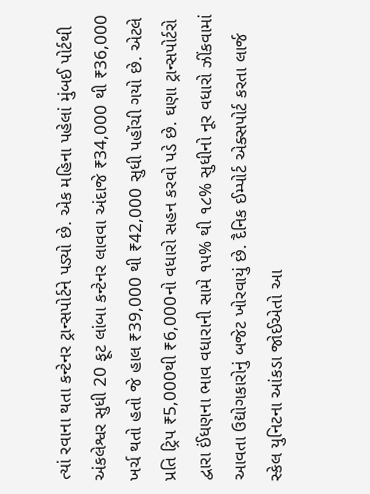ત્યાં રવાના થતા કન્ટેનર ટ્રાન્સપોર્ટને પડ્યો છે. એક મહિના પહેલાં મુંબઈ પોર્ટથી અંકલેશ્વર સુધી 20 ફૂટ લાંબા કન્ટેનર લાવવા અંદાજે ₹34,000 થી ₹36,000 ખર્ચ થતો હતો જે હાલ ₹39,000 થી ₹42,000 સુધી પહોંચી ગયો છે. એટલે પ્રતિ ટ્રિપ ₹5,000થી ₹6,000નો વધારો સહન કરવો પડે છે. ઘણા ટ્રાન્સપોર્ટરો દ્વારા ઈંધણના ભાવ વધારાની સામે ૧૫% થી ૧૮% સુધીનો નૂર વધારો ઝીંકવામાં આવતા ઉદ્યોગકારોનું બજેટ ખોરવાયું છે. દૈનિક ઈમ્પોર્ટ એક્સપોર્ટ કરતા લાર્જ સ્કેલ યુનિટના આંકડા જોઈએતો આ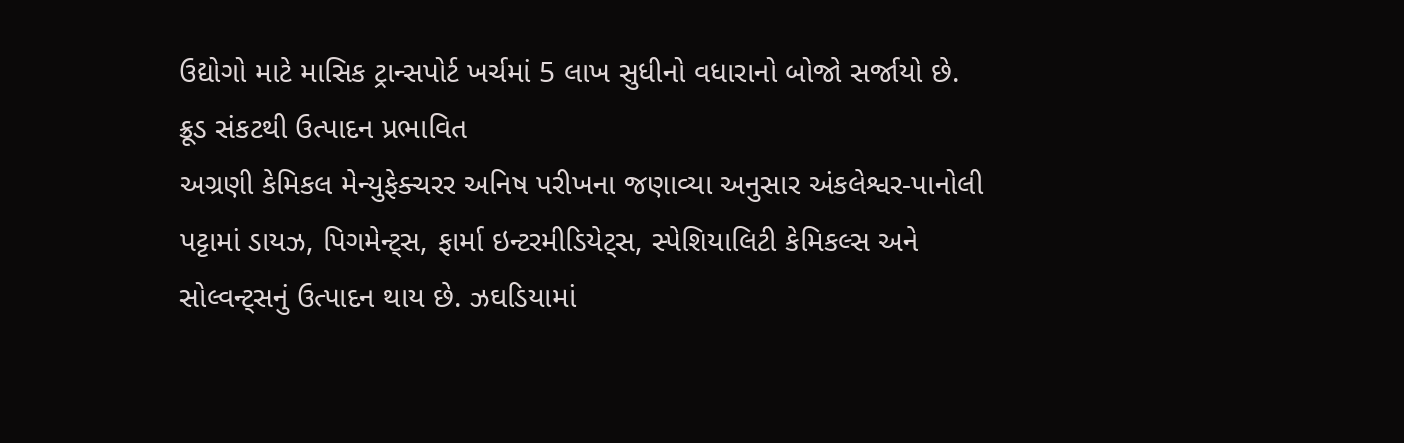ઉદ્યોગો માટે માસિક ટ્રાન્સપોર્ટ ખર્ચમાં 5 લાખ સુધીનો વધારાનો બોજો સર્જાયો છે.
ક્રૂડ સંકટથી ઉત્પાદન પ્રભાવિત
અગ્રણી કેમિકલ મેન્યુફેક્ચરર અનિષ પરીખના જણાવ્યા અનુસાર અંકલેશ્વર-પાનોલી પટ્ટામાં ડાયઝ, પિગમેન્ટ્સ, ફાર્મા ઇન્ટરમીડિયેટ્સ, સ્પેશિયાલિટી કેમિકલ્સ અને સોલ્વન્ટ્સનું ઉત્પાદન થાય છે. ઝઘડિયામાં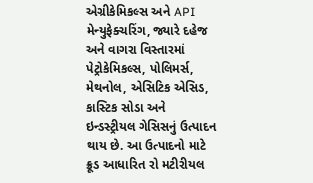એગ્રીકેમિકલ્સ અને API મેન્યુફેક્ચરિંગ, જ્યારે દહેજ અને વાગરા વિસ્તારમાં પેટ્રોકેમિકલ્સ, પોલિમર્સ, મેથનોલ, એસિટિક એસિડ, કાસ્ટિક સોડા અને ઇન્ડસ્ટ્રીયલ ગેસિસનું ઉત્પાદન થાય છે. આ ઉત્પાદનો માટે ક્રૂડ આધારિત રો મટીરીયલ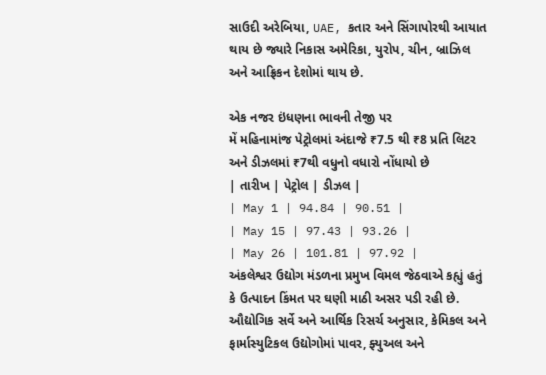સાઉદી અરેબિયા, UAE, કતાર અને સિંગાપોરથી આયાત થાય છે જ્યારે નિકાસ અમેરિકા, યુરોપ, ચીન, બ્રાઝિલ અને આફ્રિકન દેશોમાં થાય છે.

એક નજર ઇંધણના ભાવની તેજી પર
મેં મહિનામાંજ પેટ્રોલમાં અંદાજે ₹7.5 થી ₹8 પ્રતિ લિટર અને ડીઝલમાં ₹7થી વધુનો વધારો નોંધાયો છે
| તારીખ | પેટ્રોલ | ડીઝલ |
| May 1 | 94.84 | 90.51 |
| May 15 | 97.43 | 93.26 |
| May 26 | 101.81 | 97.92 |
અંકલેશ્વર ઉદ્યોગ મંડળના પ્રમુખ વિમલ જેઠવાએ કહ્યું હતું કે ઉત્પાદન કિંમત પર ઘણી માઠી અસર પડી રહી છે. ઔદ્યોગિક સર્વે અને આર્થિક રિસર્ચ અનુસાર, કેમિકલ અને ફાર્માસ્યુટિકલ ઉદ્યોગોમાં પાવર, ફ્યુઅલ અને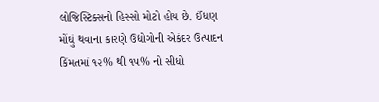લોજિસ્ટિક્સનો હિસ્સો મોટો હોય છે. ઈંધણ મોંઘું થવાના કારણે ઉદ્યોગોની એકંદર ઉત્પાદન કિંમતમાં ૧૨% થી ૧૫% નો સીધો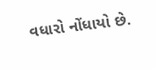વધારો નોંધાયો છે.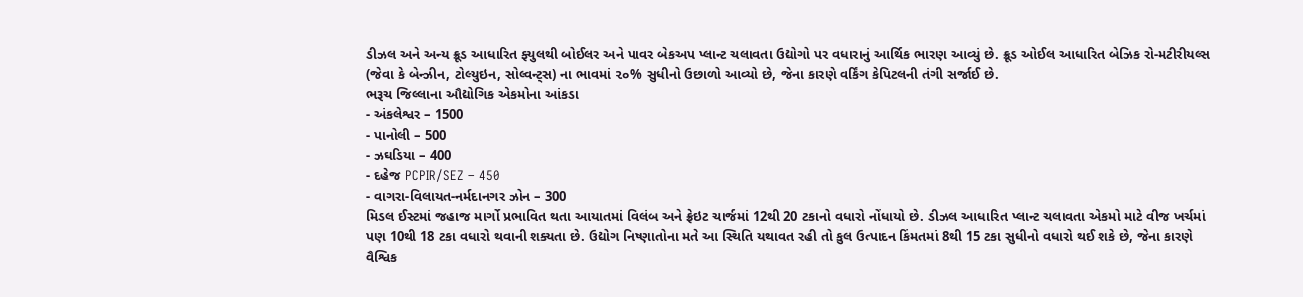ડીઝલ અને અન્ય ક્રૂડ આધારિત ફ્યુલથી બોઈલર અને પાવર બેકઅપ પ્લાન્ટ ચલાવતા ઉદ્યોગો પર વધારાનું આર્થિક ભારણ આવ્યું છે. ક્રૂડ ઓઈલ આધારિત બેઝિક રો-મટીરીયલ્સ (જેવા કે બેન્ઝીન, ટોલ્યુઇન, સોલ્વન્ટ્સ) ના ભાવમાં ૨૦% સુધીનો ઉછાળો આવ્યો છે, જેના કારણે વર્કિંગ કેપિટલની તંગી સર્જાઈ છે.
ભરૂચ જિલ્લાના ઔદ્યોગિક એકમોના આંકડા
- અંકલેશ્વર – 1500
- પાનોલી – 500
- ઝઘડિયા – 400
- દહેજ PCPIR/SEZ – 450
- વાગરા-વિલાયત-નર્મદાનગર ઝોન – 300
મિડલ ઈસ્ટમાં જહાજ માર્ગો પ્રભાવિત થતા આયાતમાં વિલંબ અને ફ્રેઇટ ચાર્જમાં 12થી 20 ટકાનો વધારો નોંધાયો છે. ડીઝલ આધારિત પ્લાન્ટ ચલાવતા એકમો માટે વીજ ખર્ચમાં પણ 10થી 18 ટકા વધારો થવાની શક્યતા છે. ઉદ્યોગ નિષ્ણાતોના મતે આ સ્થિતિ યથાવત રહી તો કુલ ઉત્પાદન કિંમતમાં 8થી 15 ટકા સુધીનો વધારો થઈ શકે છે, જેના કારણે વૈશ્વિક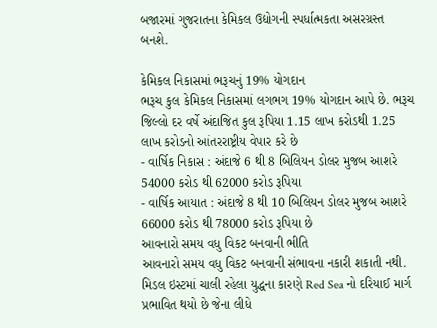બજારમાં ગુજરાતના કેમિકલ ઉદ્યોગની સ્પર્ધાત્મકતા અસરગ્રસ્ત બનશે.

કેમિકલ નિકાસમાં ભરૂચનું 19% યોગદાન
ભરૂચ કુલ કેમિકલ નિકાસમાં લગભગ 19% યોગદાન આપે છે. ભરૂચ જિલ્લો દર વર્ષે અંદાજિત કુલ રૂપિયા 1.15 લાખ કરોડથી 1.25 લાખ કરોડનો આંતરરાષ્ટ્રીય વેપાર કરે છે
- વાર્ષિક નિકાસ : અંદાજે 6 થી 8 બિલિયન ડોલર મુજબ આશરે 54000 કરોડ થી 62000 કરોડ રૂપિયા
- વાર્ષિક આયાત : અંદાજે 8 થી 10 બિલિયન ડોલર મુજબ આશરે 66000 કરોડ થી 78000 કરોડ રૂપિયા છે
આવનારો સમય વધુ વિકટ બનવાની ભીતિ
આવનારો સમય વધુ વિકટ બનવાની સંભાવના નકારી શકાતી નથી. મિડલ ઇસ્ટમાં ચાલી રહેલા યુદ્ધના કારણે Red Sea નો દરિયાઈ માર્ગ પ્રભાવિત થયો છે જેના લીધે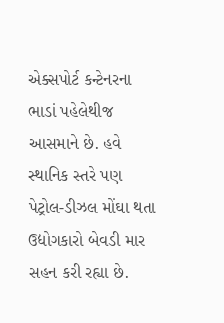એક્સપોર્ટ કન્ટેનરના ભાડાં પહેલેથીજ આસમાને છે. હવે સ્થાનિક સ્તરે પણ પેટ્રોલ-ડીઝલ મોંઘા થતા ઉદ્યોગકારો બેવડી માર સહન કરી રહ્યા છે.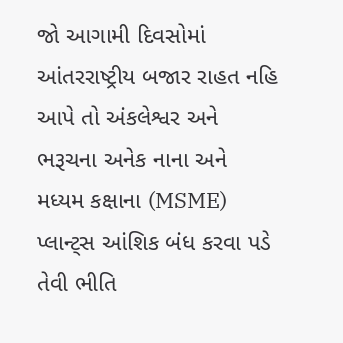જો આગામી દિવસોમાં આંતરરાષ્ટ્રીય બજાર રાહત નહિ આપે તો અંકલેશ્વર અને ભરૂચના અનેક નાના અને મધ્યમ કક્ષાના (MSME) પ્લાન્ટ્સ આંશિક બંધ કરવા પડે તેવી ભીતિ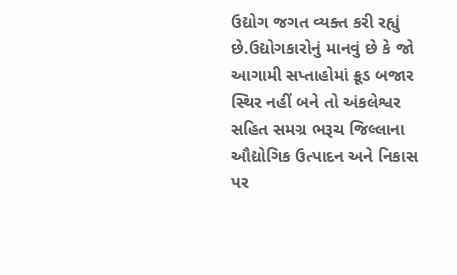ઉદ્યોગ જગત વ્યક્ત કરી રહ્યું છે.ઉદ્યોગકારોનું માનવું છે કે જો આગામી સપ્તાહોમાં ક્રૂડ બજાર સ્થિર નહીં બને તો અંકલેશ્વર સહિત સમગ્ર ભરૂચ જિલ્લાના ઔદ્યોગિક ઉત્પાદન અને નિકાસ પર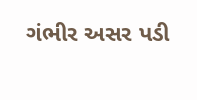ગંભીર અસર પડી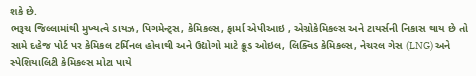શકે છે.
ભરૂચ જિલ્લામાંથી મુખ્યત્વે ડાયઝ, પિગમેન્ટ્સ, કેમિકલ્સ, ફાર્મા એપીઆઇ , એગ્રોકેમિકલ્સ અને ટાયર્સની નિકાસ થાય છે તો સામે દહેજ પોર્ટ પર કેમિકલ ટર્મિનલ હોવાથી અને ઉદ્યોગો માટે ક્રૂડ ઓઇલ, લિક્વિડ કેમિકલ્સ, નેચરલ ગેસ (LNG) અને સ્પેશિયાલિટી કેમિકલ્સ મોટા પાયે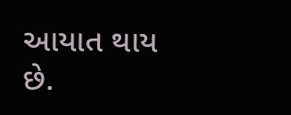આયાત થાય છે.